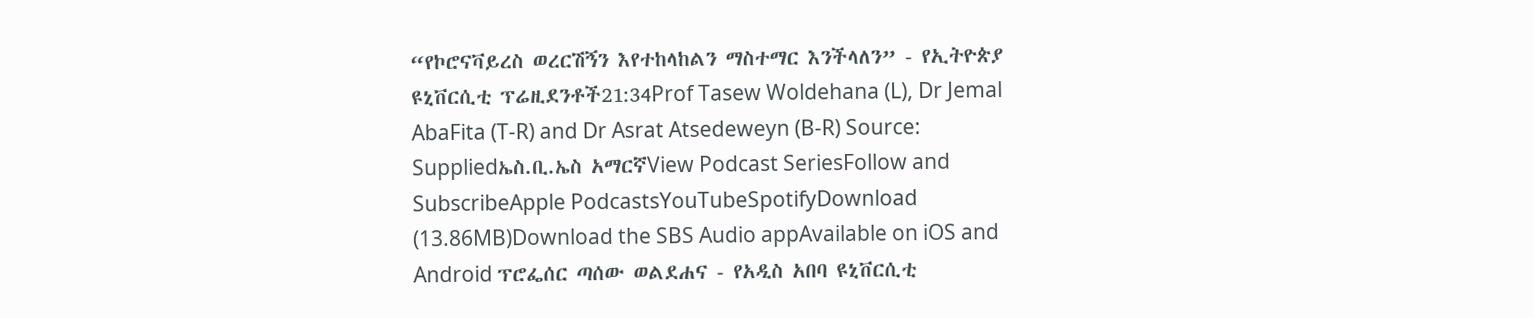“የኮሮናቫይረስ ወረርሽኝን እየተከላከልን ማስተማር እንችላለን” - የኢትዮጵያ ዩኒቨርሲቲ ፕሬዚደንቶች21:34Prof Tasew Woldehana (L), Dr Jemal AbaFita (T-R) and Dr Asrat Atsedeweyn (B-R) Source: Suppliedኤስ.ቢ.ኤስ አማርኛView Podcast SeriesFollow and SubscribeApple PodcastsYouTubeSpotifyDownload (13.86MB)Download the SBS Audio appAvailable on iOS and Android ፕሮፌሰር ጣሰው ወልደሐና - የአዲስ አበባ ዩኒቨርሲቲ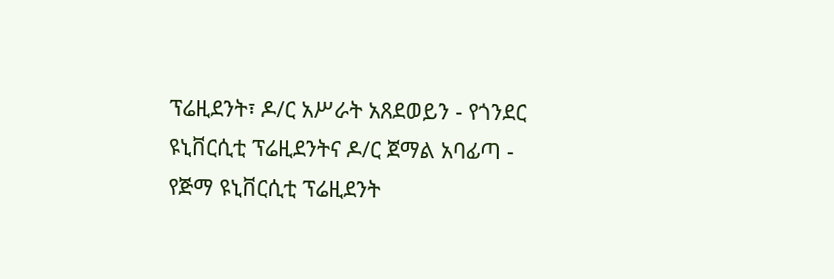ፕሬዚደንት፣ ዶ/ር አሥራት አጸደወይን - የጎንደር ዩኒቨርሲቲ ፕሬዚደንትና ዶ/ር ጀማል አባፊጣ - የጅማ ዩኒቨርሲቲ ፕሬዚደንት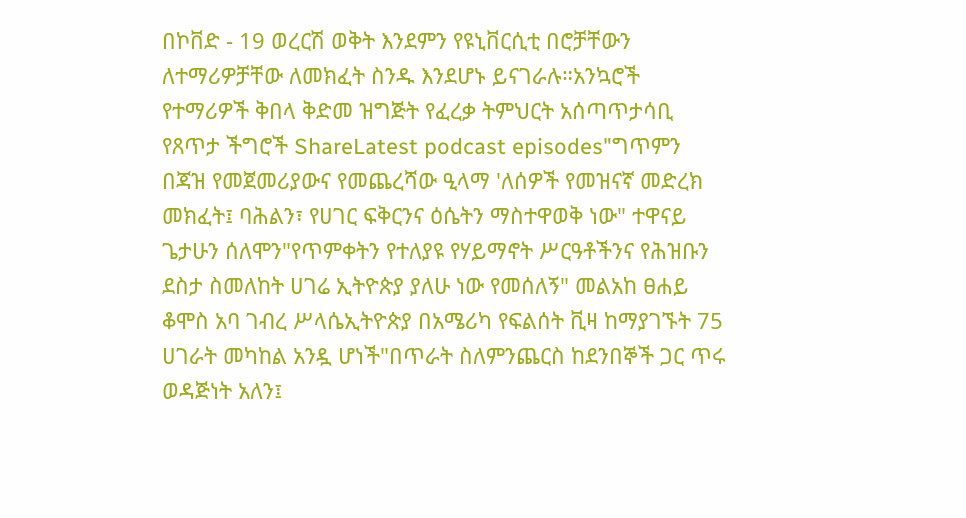በኮቨድ - 19 ወረርሽ ወቅት እንደምን የዩኒቨርሲቲ በሮቻቸውን ለተማሪዎቻቸው ለመክፈት ስንዱ እንደሆኑ ይናገራሉ።አንኳሮች የተማሪዎች ቅበላ ቅድመ ዝግጅት የፈረቃ ትምህርት አሰጣጥታሳቢ የጸጥታ ችግሮች ShareLatest podcast episodes"ግጥምን በጃዝ የመጀመሪያውና የመጨረሻው ዒላማ 'ለሰዎች የመዝናኛ መድረክ መክፈት፤ ባሕልን፣ የሀገር ፍቅርንና ዕሴትን ማስተዋወቅ ነው" ተዋናይ ጌታሁን ሰለሞን"የጥምቀትን የተለያዩ የሃይማኖት ሥርዓቶችንና የሕዝቡን ደስታ ስመለከት ሀገሬ ኢትዮጵያ ያለሁ ነው የመሰለኝ" መልአከ ፀሐይ ቆሞስ አባ ገብረ ሥላሴኢትዮጵያ በአሜሪካ የፍልሰት ቪዛ ከማያገኙት 75 ሀገራት መካከል አንዷ ሆነች"በጥራት ስለምንጨርስ ከደንበኞች ጋር ጥሩ ወዳጅነት አለን፤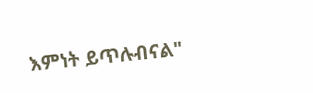እምነት ይጥሉብናል"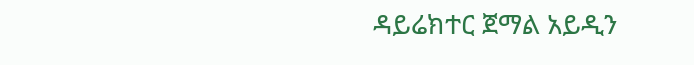ዳይሬክተር ጀማል አይዲን